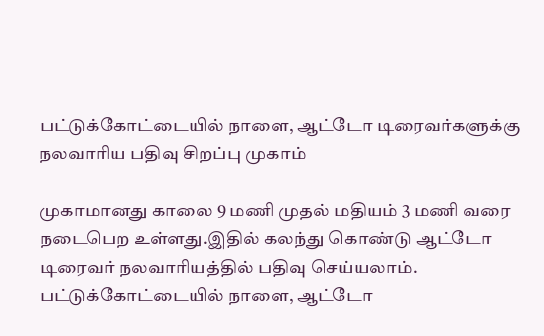பட்டுக்கோட்டையில் நாளை, ஆட்டோ டிரைவர்களுக்கு நலவாரிய பதிவு சிறப்பு முகாம்

முகாமானது காலை 9 மணி முதல் மதியம் 3 மணி வரை நடைபெற உள்ளது.இதில் கலந்து கொண்டு ஆட்டோ டிரைவர் நலவாரியத்தில் பதிவு செய்யலாம்.
பட்டுக்கோட்டையில் நாளை, ஆட்டோ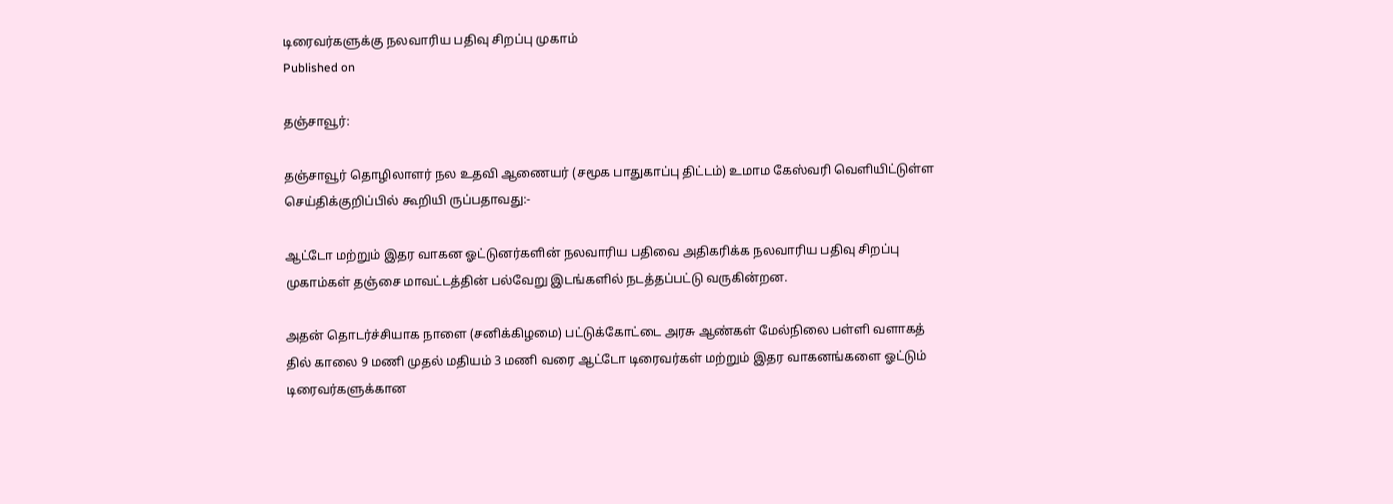டிரைவர்களுக்கு நலவாரிய பதிவு சிறப்பு முகாம்
Published on

தஞ்சாவூர்:

தஞ்சாவூர் தொழிலாளர் நல உதவி ஆணையர் (சமூக பாதுகாப்பு திட்டம்) உமாம கேஸ்வரி வெளியிட்டுள்ள செய்திக்குறிப்பில் கூறியி ருப்பதாவது:-

ஆட்டோ மற்றும் இதர வாகன ஓட்டுனர்களின் நலவாரிய பதிவை அதிகரிக்க நலவாரிய பதிவு சிறப்பு முகாம்கள் தஞ்சை மாவட்டத்தின் பல்வேறு இடங்களில் நடத்தப்பட்டு வருகின்றன.

அதன் தொடர்ச்சியாக நாளை (சனிக்கிழமை) பட்டுக்கோட்டை அரசு ஆண்கள் மேல்நிலை பள்ளி வளாகத் தில் காலை 9 மணி முதல் மதியம் 3 மணி வரை ஆட்டோ டிரைவர்கள் மற்றும் இதர வாகனங்களை ஓட்டும் டிரைவர்களுக்கான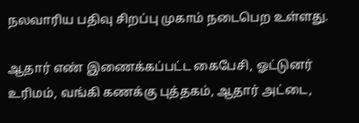நலவாரிய பதிவு சிறப்பு முகாம் நடைபெற உள்ளது.

ஆதார் எண் இணைக்கப்பட்ட கைபேசி, ஓட்டுனர் உரிமம், வங்கி கணக்கு புத்தகம், ஆதார் அட்டை,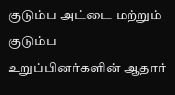குடும்ப அட்டை மற்றும் குடும்ப உறுப்பினர்களின் ஆதார்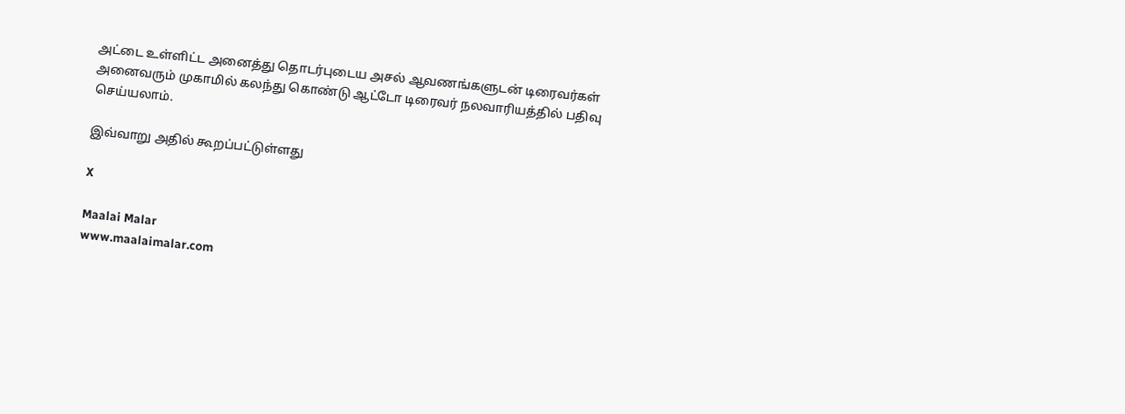அட்டை உள்ளிட்ட அனைத்து தொடர்புடைய அசல் ஆவணங்களுடன் டிரைவர்கள் அனைவரும் முகாமில் கலந்து கொண்டு ஆட்டோ டிரைவர் நலவாரியத்தில் பதிவு செய்யலாம்.

இவ்வாறு அதில் கூறப்பட்டுள்ளது

X

Maalai Malar
www.maalaimalar.com